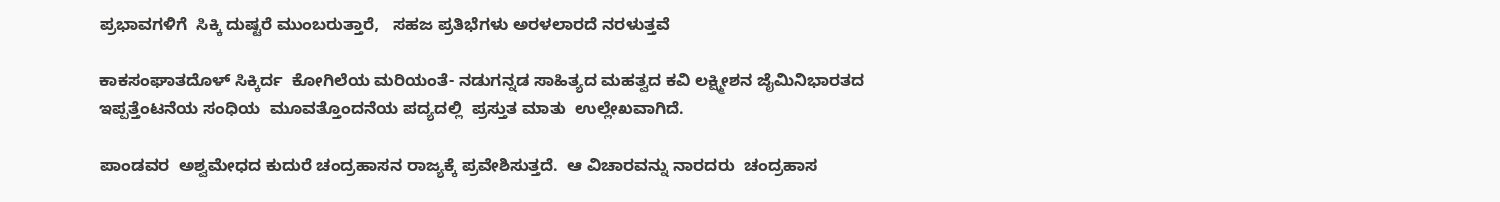ಪ್ರಭಾವಗಳಿಗೆ  ಸಿಕ್ಕಿ ದುಷ್ಟರೆ ಮುಂಬರುತ್ತಾರೆ,   ಸಹಜ ಪ್ರತಿಭೆಗಳು ಅರಳಲಾರದೆ ನರಳುತ್ತವೆ

ಕಾಕಸಂಘಾತದೊಳ್ ಸಿಕ್ಕಿರ್ದ  ಕೋಗಿಲೆಯ ಮರಿಯಂತೆ- ನಡುಗನ್ನಡ ಸಾಹಿತ್ಯದ ಮಹತ್ವದ ಕವಿ ಲಕ್ಷ್ಮೀಶನ ಜೈಮಿನಿಭಾರತದ ಇಪ್ಪತ್ತೆಂಟನೆಯ ಸಂಧಿಯ  ಮೂವತ್ತೊಂದನೆಯ ಪದ್ಯದಲ್ಲಿ  ಪ್ರಸ್ತುತ ಮಾತು  ಉಲ್ಲೇಖವಾಗಿದೆ.

ಪಾಂಡವರ  ಅಶ್ವಮೇಧದ ಕುದುರೆ ಚಂದ್ರಹಾಸನ ರಾಜ್ಯಕ್ಕೆ ಪ್ರವೇಶಿಸುತ್ತದೆ.  ಆ ವಿಚಾರವನ್ನು ನಾರದರು  ಚಂದ್ರಹಾಸ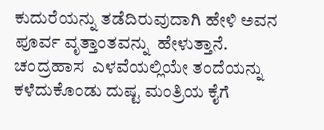ಕುದುರೆಯನ್ನು ತಡೆದಿರುವುದಾಗಿ ಹೇಳಿ ಅವನ ಪೂರ್ವ ವೃತ್ತಾಂತವನ್ನು  ಹೇಳುತ್ತಾನೆ. ಚಂದ್ರಹಾಸ  ಎಳವೆಯಲ್ಲಿಯೇ ತಂದೆಯನ್ನು ಕಳೆದುಕೊಂಡು ದುಷ್ಟ ಮಂತ್ರಿಯ ಕೈಗೆ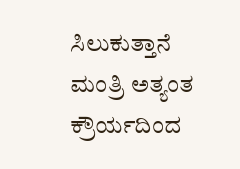ಸಿಲುಕುತ್ತಾನೆ  ಮಂತ್ರಿ ಅತ್ಯಂತ ಕ್ರೌರ್ಯದಿಂದ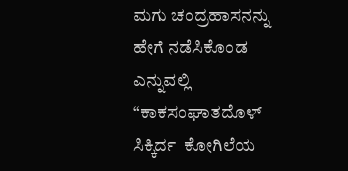ಮಗು ಚಂದ್ರಹಾಸನನ್ನು  ಹೇಗೆ ನಡೆಸಿಕೊಂಡ ಎನ್ನುವಲ್ಲಿ “ಕಾಕಸಂಘಾತದೊಳ್ ಸಿಕ್ಕಿರ್ದ  ಕೋಗಿಲೆಯ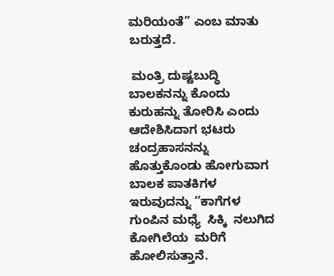ಮರಿಯಂತೆ” ಎಂಬ ಮಾತು ಬರುತ್ತದೆ.

 ಮಂತ್ರಿ ದುಷ್ಟಬುದ್ಧಿ  ಬಾಲಕನನ್ನು ಕೊಂದು  ಕುರುಹನ್ನು ತೋರಿಸಿ ಎಂದು ಆದೇಶಿಸಿದಾಗ ಭಟರು  ಚಂದ್ರಹಾಸನನ್ನು  ಹೊತ್ತುಕೊಂಡು ಹೋಗುವಾಗ  ಬಾಲಕ ಪಾತಕಿಗಳ  ಇರುವುದನ್ನು ‘’ಕಾಗೆಗಳ ಗುಂಪಿನ ಮಧ್ಯೆ  ಸಿಕ್ಕಿ  ನಲುಗಿದ ಕೋಗಿಲೆಯ  ಮರಿಗೆ ಹೋಲಿಸುತ್ತಾನೆ.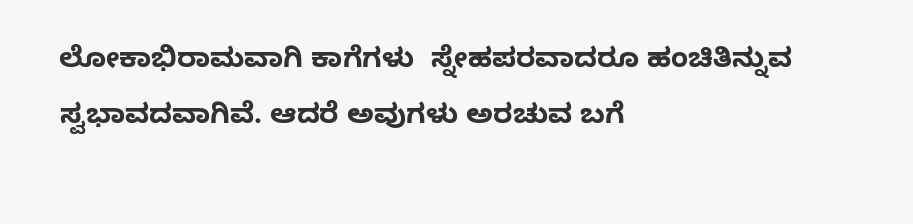ಲೋಕಾಭಿರಾಮವಾಗಿ ಕಾಗೆಗಳು  ಸ್ನೇಹಪರವಾದರೂ ಹಂಚಿತಿನ್ನುವ ಸ್ವಭಾವದವಾಗಿವೆ. ಆದರೆ ಅವುಗಳು ಅರಚುವ ಬಗೆ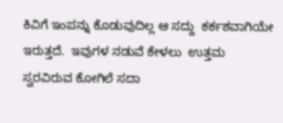ಕಿವಿಗೆ ಇಂಪನ್ನು ಕೊಡುವುದಿಲ್ಲ ಆ ಸದ್ದು  ಕರ್ಕಶವಾಗಿಯೇ ಇರುತ್ತದೆ.  ಇವುಗಳ ನಡುವೆ ಕೇಳಲು  ಉತ್ತಮ ಸ್ವರವಿರುವ ಕೋಗಿಲೆ ಸದಾ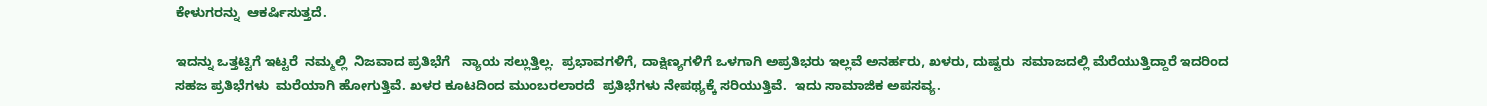ಕೇಳುಗರನ್ನು  ಆಕರ್ಷಿಸುತ್ತದೆ.

ಇದನ್ನು ಒತ್ತಟ್ಟಿಗೆ ಇಟ್ಟರೆ  ನಮ್ಮಲ್ಲಿ  ನಿಜವಾದ ಪ್ರತಿಭೆಗೆ   ನ್ಯಾಯ ಸಲ್ಲುತ್ತಿಲ್ಲ.  ಪ್ರಭಾವಗಳಿಗೆ, ದಾಕ್ಷಿಣ್ಯಗಳಿಗೆ ಒಳಗಾಗಿ ಅಪ್ರತಿಭರು ಇಲ್ಲವೆ ಅನರ್ಹರು, ಖಳರು, ದುಷ್ಟರು  ಸಮಾಜದಲ್ಲಿ ಮೆರೆಯುತ್ತಿದ್ದಾರೆ ಇದರಿಂದ ಸಹಜ ಪ್ರತಿಭೆಗಳು  ಮರೆಯಾಗಿ ಹೋಗುತ್ತಿವೆ. ಖಳರ ಕೂಟದಿಂದ ಮುಂಬರಲಾರದೆ  ಪ್ರತಿಭೆಗಳು ನೇಪಥ್ಯಕ್ಕೆ ಸರಿಯುತ್ತಿವೆ.  ಇದು ಸಾಮಾಜಿಕ ಅಪಸವ್ಯ.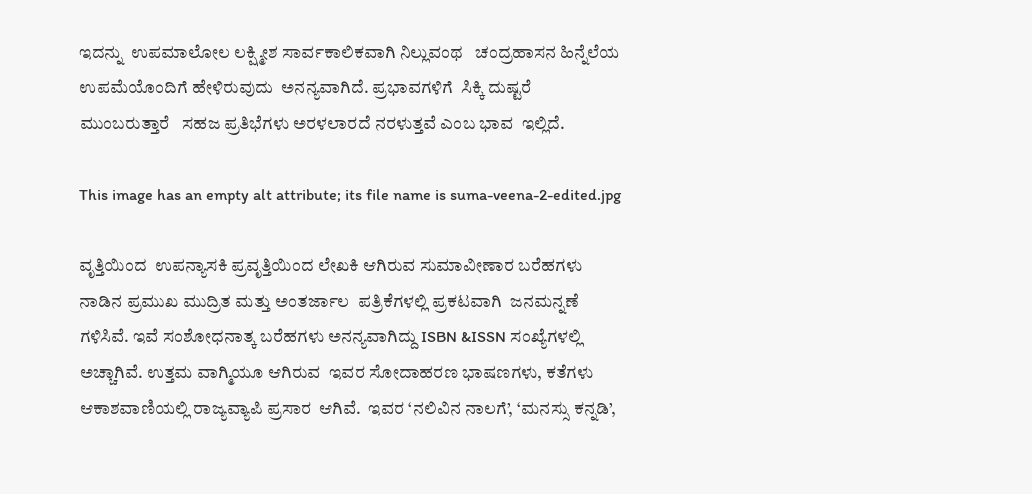ಇದನ್ನು  ಉಪಮಾಲೋಲ ಲಕ್ಷ್ಮೀಶ ಸಾರ್ವಕಾಲಿಕವಾಗಿ ನಿಲ್ಲುವಂಥ   ಚಂದ್ರಹಾಸನ ಹಿನ್ನೆಲೆಯ ಉಪಮೆಯೊಂದಿಗೆ ಹೇಳಿರುವುದು  ಅನನ್ಯವಾಗಿದೆ. ಪ್ರಭಾವಗಳಿಗೆ  ಸಿಕ್ಕಿ ದುಷ್ಟರೆ ಮುಂಬರುತ್ತಾರೆ   ಸಹಜ ಪ್ರತಿಭೆಗಳು ಅರಳಲಾರದೆ ನರಳುತ್ತವೆ ಎಂಬ ಭಾವ  ಇಲ್ಲಿದೆ.

This image has an empty alt attribute; its file name is suma-veena-2-edited.jpg

ವೃತ್ತಿಯಿಂದ  ಉಪನ್ಯಾಸಕಿ ಪ್ರವೃತ್ತಿಯಿಂದ ಲೇಖಕಿ ಆಗಿರುವ ಸುಮಾವೀಣಾರ ಬರೆಹಗಳು ನಾಡಿನ ಪ್ರಮುಖ ಮುದ್ರಿತ ಮತ್ತು ಅಂತರ್ಜಾಲ  ಪತ್ರಿಕೆಗಳಲ್ಲಿ ಪ್ರಕಟವಾಗಿ  ಜನಮನ್ನಣೆ ಗಳಿಸಿವೆ. ಇವೆ ಸಂಶೋಧನಾತ್ಕ ಬರೆಹಗಳು ಅನನ್ಯವಾಗಿದ್ದು ISBN &ISSN ಸಂಖ್ಯೆಗಳಲ್ಲಿ ಅಚ್ಚಾಗಿವೆ. ಉತ್ತಮ ವಾಗ್ಮಿಯೂ ಆಗಿರುವ  ಇವರ ಸೋದಾಹರಣ ಭಾಷಣಗಳು, ಕತೆಗಳು ಆಕಾಶವಾಣಿಯಲ್ಲಿ ರಾಜ್ಯವ್ಯಾಪಿ ಪ್ರಸಾರ  ಆಗಿವೆ.  ಇವರ ‘ನಲಿವಿನ ನಾಲಗೆ’, ‘ಮನಸ್ಸು ಕನ್ನಡಿ’,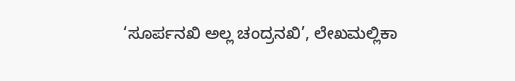‘ಸೂರ್ಪನಖಿ ಅಲ್ಲ ಚಂದ್ರನಖಿ’, ಲೇಖಮಲ್ಲಿಕಾ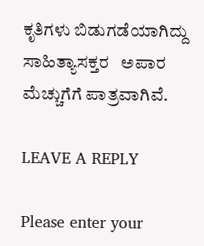ಕೃತಿಗಳು ಬಿಡುಗಡೆಯಾಗಿದ್ದು ಸಾಹಿತ್ಯಾಸಕ್ತರ   ಅಪಾರ ಮೆಚ್ಚುಗೆಗೆ ಪಾತ್ರವಾಗಿವೆ.

LEAVE A REPLY

Please enter your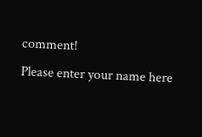comment!
Please enter your name here